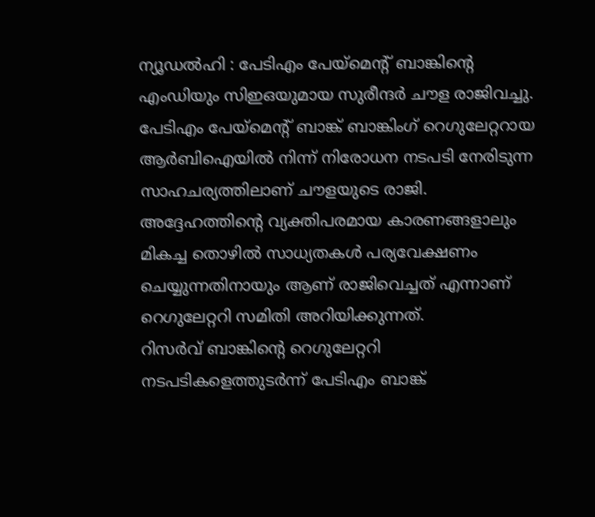ന്യൂഡൽഹി : പേടിഎം പേയ്മെൻ്റ് ബാങ്കിന്റെ എംഡിയും സിഇഒയുമായ സുരീന്ദർ ചൗള രാജിവച്ചു. പേടിഎം പേയ്മെൻ്റ് ബാങ്ക് ബാങ്കിംഗ് റെഗുലേറ്ററായ ആർബിഐയിൽ നിന്ന് നിരോധന നടപടി നേരിടുന്ന സാഹചര്യത്തിലാണ് ചൗളയുടെ രാജി. അദ്ദേഹത്തിന്റെ വ്യക്തിപരമായ കാരണങ്ങളാലും മികച്ച തൊഴിൽ സാധ്യതകൾ പര്യവേക്ഷണം ചെയ്യുന്നതിനായും ആണ് രാജിവെച്ചത് എന്നാണ് റെഗുലേറ്ററി സമിതി അറിയിക്കുന്നത്.
റിസർവ് ബാങ്കിന്റെ റെഗുലേറ്ററി നടപടികളെത്തുടർന്ന് പേടിഎം ബാങ്ക്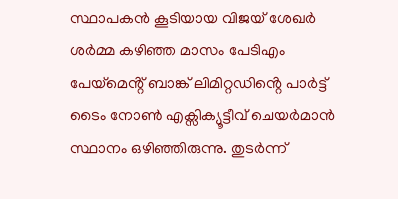സ്ഥാപകൻ കൂടിയായ വിജയ് ശേഖർ ശർമ്മ കഴിഞ്ഞ മാസം പേടിഎം പേയ്മെൻ്റ് ബാങ്ക് ലിമിറ്റഡിൻ്റെ പാർട്ട് ടൈം നോൺ എക്സിക്യൂട്ടീവ് ചെയർമാൻ സ്ഥാനം ഒഴിഞ്ഞിരുന്നു. തുടർന്ന്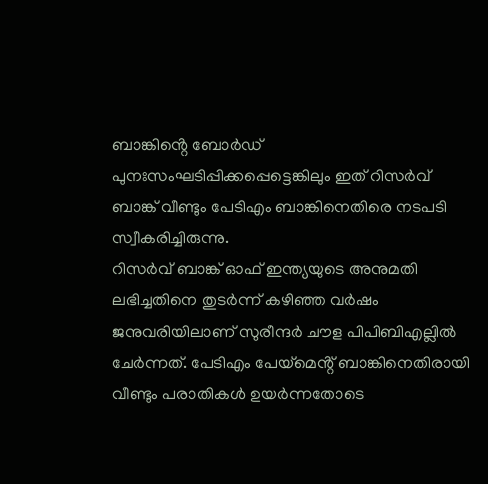ബാങ്കിൻ്റെ ബോർഡ് പുനഃസംഘടിപ്പിക്കപ്പെട്ടെങ്കിലും ഇത് റിസർവ് ബാങ്ക് വീണ്ടും പേടിഎം ബാങ്കിനെതിരെ നടപടി സ്വീകരിച്ചിരുന്നു.
റിസർവ് ബാങ്ക് ഓഫ് ഇന്ത്യയുടെ അനുമതി ലഭിച്ചതിനെ തുടർന്ന് കഴിഞ്ഞ വർഷം ജനുവരിയിലാണ് സുരീന്ദർ ചൗള പിപിബിഎല്ലിൽ ചേർന്നത്. പേടിഎം പേയ്മെൻ്റ് ബാങ്കിനെതിരായി വീണ്ടും പരാതികൾ ഉയർന്നതോടെ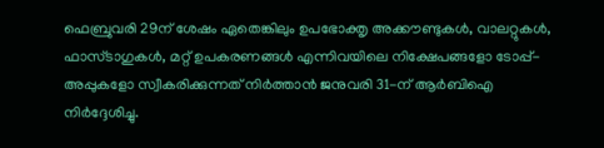ഫെബ്രുവരി 29ന് ശേഷം ഏതെങ്കിലും ഉപഭോക്തൃ അക്കൗണ്ടുകൾ, വാലറ്റുകൾ, ഫാസ്ടാഗുകൾ, മറ്റ് ഉപകരണങ്ങൾ എന്നിവയിലെ നിക്ഷേപങ്ങളോ ടോപ്പ്-അപ്പുകളോ സ്വീകരിക്കുന്നത് നിർത്താൻ ജനുവരി 31-ന് ആർബിഐ നിർദ്ദേശിച്ചു.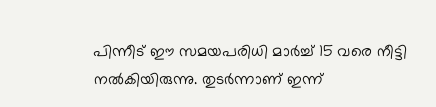പിന്നീട് ഈ സമയപരിധി മാർച്ച് 15 വരെ നീട്ടി നൽകിയിരുന്നു. തുടർന്നാണ് ഇന്ന്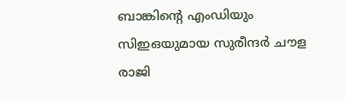ബാങ്കിന്റെ എംഡിയും സിഇഒയുമായ സുരീന്ദർ ചൗള രാജി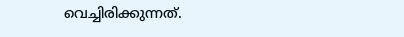വെച്ചിരിക്കുന്നത്.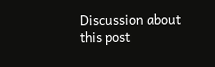Discussion about this post